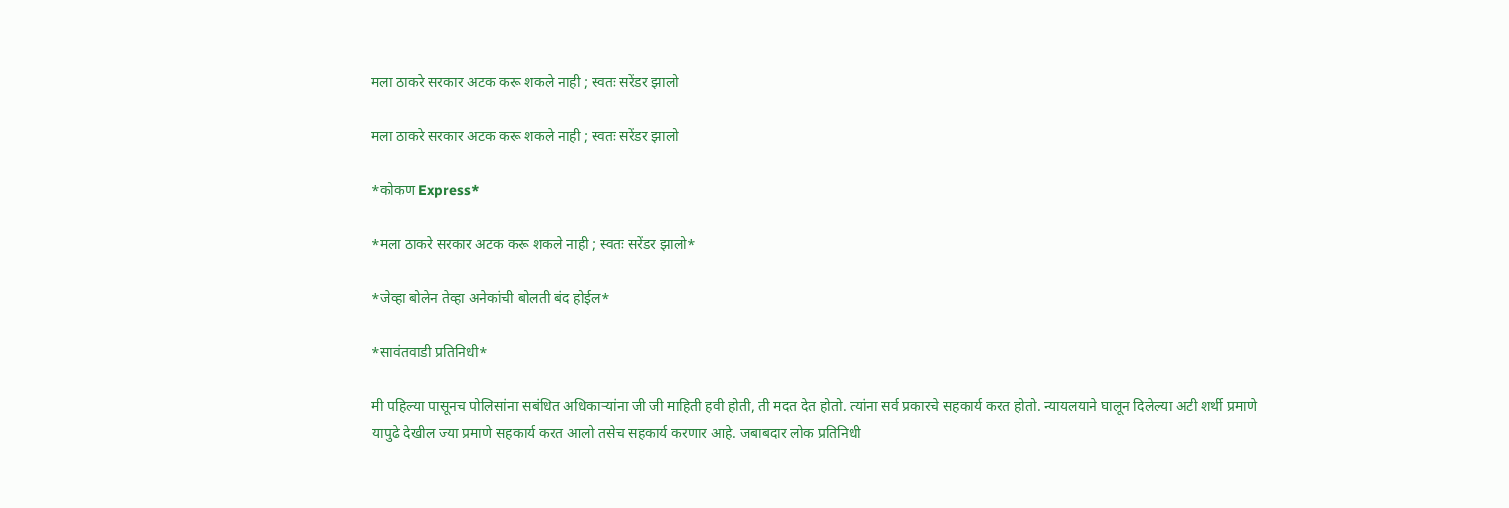मला ठाकरे सरकार अटक करू शकले नाही ; स्वतः सरेंडर झालो

मला ठाकरे सरकार अटक करू शकले नाही ; स्वतः सरेंडर झालो

*कोकण Express*

*मला ठाकरे सरकार अटक करू शकले नाही ; स्वतः सरेंडर झालो*

*जेव्हा बोलेन तेव्हा अनेकांची बोलती बंद होईल*

*सावंतवाडी प्रतिनिधी*

मी पहिल्या पासूनच पोलिसांना सबंधित अधिकाऱ्यांना जी जी माहिती हवी होती, ती मदत देत होतो. त्यांना सर्व प्रकारचे सहकार्य करत होतो. न्यायलयाने घालून दिलेल्या अटी शर्थी प्रमाणे यापुढे देखील ज्या प्रमाणे सहकार्य करत आलो तसेच सहकार्य करणार आहे. जबाबदार लोक प्रतिनिधी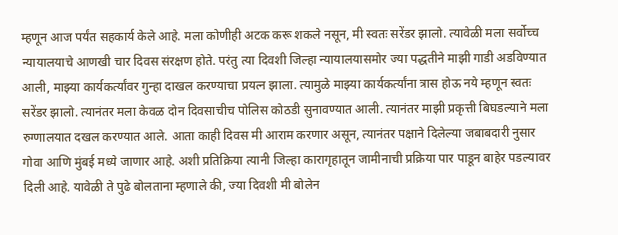म्हणून आज पर्यंत सहकार्य केले आहे. मला कोणीही अटक करू शकले नसून, मी स्वतः सरेंडर झालो. त्यावेळी मला सर्वोच्च न्यायालयाचे आणखी चार दिवस संरक्षण होते. परंतु त्या दिवशी जिल्हा न्यायालयासमोर ज्या पद्धतीने माझी गाडी अडविण्यात आली, माझ्या कार्यकर्त्यांवर गुन्हा दाखल करण्याचा प्रयत्न झाला. त्यामुळे माझ्या कार्यकर्त्यांना त्रास होऊ नये म्हणून स्वतः सरेंडर झालो. त्यानंतर मला केवळ दोन दिवसाचीच पोलिस कोठडी सुनावण्यात आली. त्यानंतर माझी प्रकृत्ती बिघडल्याने मला रुग्णालयात दखल करण्यात आले. आता काही दिवस मी आराम करणार असून, त्यानंतर पक्षाने दिलेल्या जबाबदारी नुसार गोवा आणि मुंबई मध्ये जाणार आहे. अशी प्रतिक्रिया त्यानी जिल्हा कारागृहातून जामीनाची प्रक्रिया पार पाडून बाहेर पडल्यावर दिली आहे. यावेळी ते पुढे बोलताना म्हणाले की, ज्या दिवशी मी बोलेन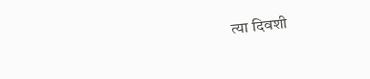त्या दिवशी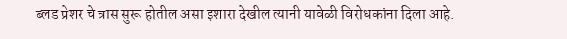ब्लड प्रेशर चे त्रास सुरू होतील असा इशारा देखील त्यानी यावेळी विरोधकांना दिला आहे.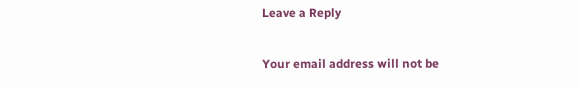Leave a Reply

Your email address will not be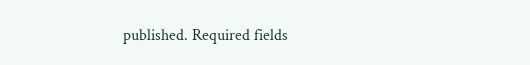published. Required fields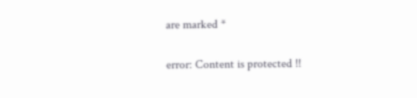are marked *

error: Content is protected !!